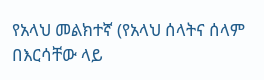የአላህ መልክተኛ (የአላህ ሰላትና ሰላም በእርሳቸው ላይ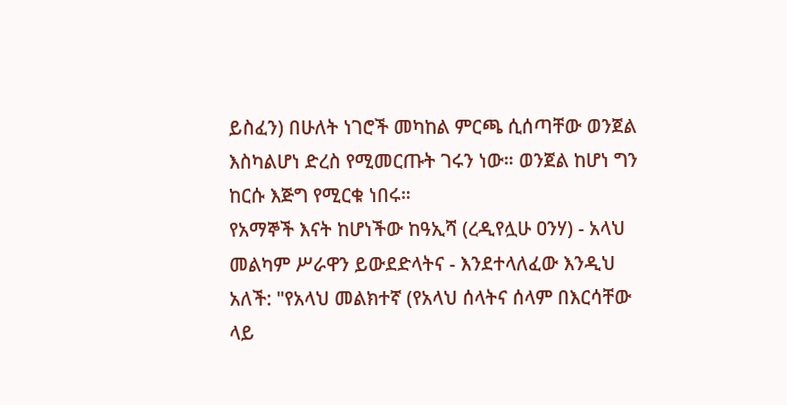ይስፈን) በሁለት ነገሮች መካከል ምርጫ ሲሰጣቸው ወንጀል እስካልሆነ ድረስ የሚመርጡት ገሩን ነው። ወንጀል ከሆነ ግን ከርሱ እጅግ የሚርቁ ነበሩ።
የአማኞች እናት ከሆነችው ከዓኢሻ (ረዲየሏሁ ዐንሃ) - አላህ መልካም ሥራዋን ይውደድላትና - እንደተላለፈው እንዲህ አለች: "የአላህ መልክተኛ (የአላህ ሰላትና ሰላም በእርሳቸው ላይ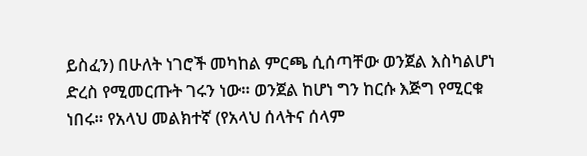ይስፈን) በሁለት ነገሮች መካከል ምርጫ ሲሰጣቸው ወንጀል እስካልሆነ ድረስ የሚመርጡት ገሩን ነው። ወንጀል ከሆነ ግን ከርሱ እጅግ የሚርቁ ነበሩ። የአላህ መልክተኛ (የአላህ ሰላትና ሰላም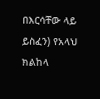በእርሳቸው ላይ ይስፈን) የአላህ ክልከላ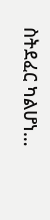ስትደፈር ካልሆነ…